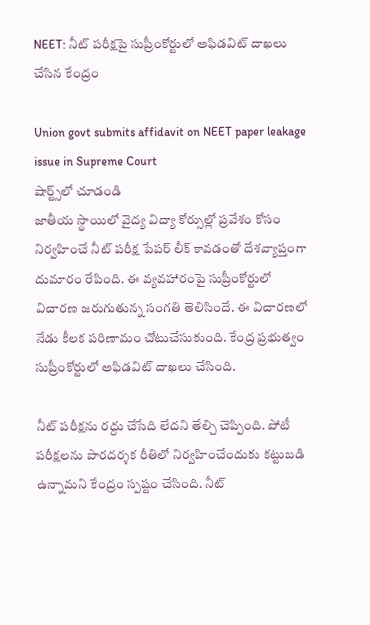NEET: నీట్ పరీక్షపై సుప్రీంకోర్టులో అఫిడవిట్ దాఖలు చేసిన కేంద్రం

Union govt submits affidavit on NEET paper leakage issue in Supreme Court
షార్ట్స్‌లో చూడండి
జాతీయ స్థాయిలో వైద్య విద్యా కోర్సుల్లో ప్రవేశం కోసం నిర్వహించే నీట్ పరీక్ష పేపర్ లీక్ కావడంతో దేశవ్యాప్తంగా దుమారం రేపింది. ఈ వ్యవహారంపై సుప్రీంకోర్టులో విచారణ జరుగుతున్న సంగతి తెలిసిందే. ఈ విచారణలో నేడు కీలక పరిణామం చోటుచేసుకుంది. కేంద్ర ప్రభుత్వం సుప్రీంకోర్టులో అఫిడవిట్ దాఖలు చేసింది.

నీట్ పరీక్షను రద్దు చేసేది లేదని తేల్చి చెప్పింది. పోటీ పరీక్షలను పారదర్శక రీతిలో నిర్వహించేందుకు కట్టుబడి ఉన్నామని కేంద్రం స్పష్టం చేసింది. నీట్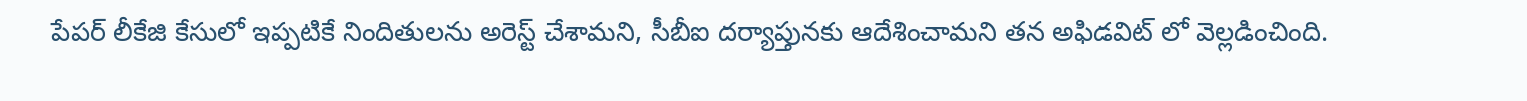పేపర్ లీకేజి కేసులో ఇప్పటికే నిందితులను అరెస్ట్ చేశామని, సీబీఐ దర్యాప్తునకు ఆదేశించామని తన అఫిడవిట్ లో వెల్లడించింది.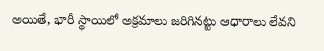అయితే, భారీ స్థాయిలో అక్రమాలు జరిగినట్టు ఆధారాలు లేవని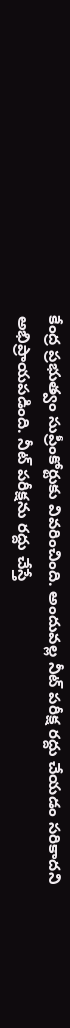కేంద్ర ప్రభుత్వం సుప్రీంకోర్టుకు వివరించింది. అందువల్ల నీట్ పరీక్ష రద్దు చేయడం సరికాదని అభిప్రాయపడింది. నీట్ పరీక్షను రద్దు చేస్తే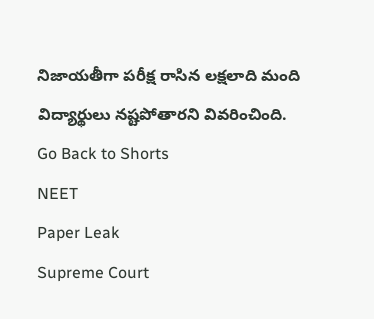నిజాయతీగా పరీక్ష రాసిన లక్షలాది మంది విద్యార్థులు నష్టపోతారని వివరించింది.
Go Back to Shorts
NEET
Paper Leak
Supreme Court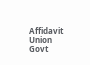Affidavit
Union Govt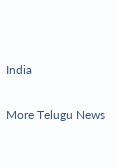India

More Telugu News